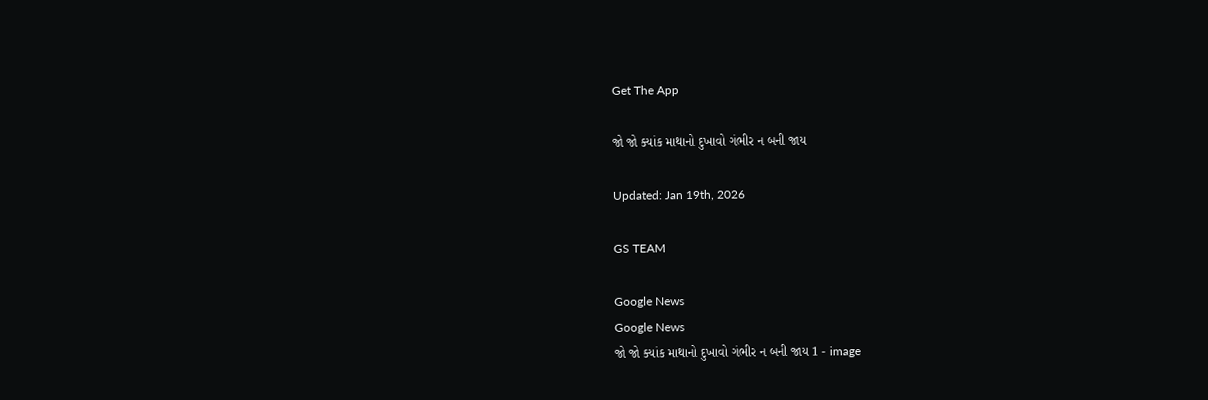Get The App

જો જો ક્યાંક માથાનો દુખાવો ગંભીર ન બની જાય

Updated: Jan 19th, 2026

GS TEAM

Google News
Google News
જો જો ક્યાંક માથાનો દુખાવો ગંભીર ન બની જાય 1 - image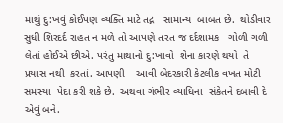માથું દુ:ખવું કોઈપણ વ્યક્તિ માટે તદ્ન   સામાન્ય  બાબત છે.  થોડીવાર સુધી શિરદર્દ રાહત ન મળે તો આપણે તરત જ દર્દશામક   ગોળી ગળી લેતાં હોઈએ છીએ. પરંતુ માથાનો દુ:ખાવો  શેના કારણે થયો  તે  પ્રયાસ નથી  કરતાં. આપણી    આવી બેદરકારી કેટલીક વખત મોટી  સમસ્યા  પેદા કરી શકે છે.  અથવા ગંભીર વ્યાધિના  સંકેતને દબાવી દે એવું બને.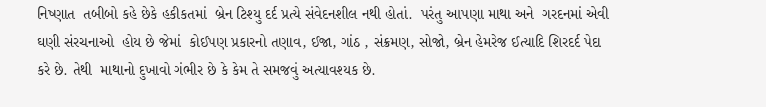નિષ્ણાત  તબીબો કહે છેકે હકીકતમાં  બ્રેન ટિશ્યુ દર્દ પ્રત્યે સંવેદનશીલ નથી હોતાં.  પરંતુ આપણા માથા અને  ગરદનમાં એવી   ઘણી સંરચનાઓ  હોય છે જેમાં  કોઈપણ પ્રકારનો તણાવ, ઈજા, ગાંઠ , સંક્રમણ, સોજો, બ્રેન હેમરેજ ઈત્યાદિ શિરદર્દ પેદા કરે છે. તેથી  માથાનો દુખાવો ગંભીર છે કે કેમ તે સમજવું અત્યાવશ્યક છે.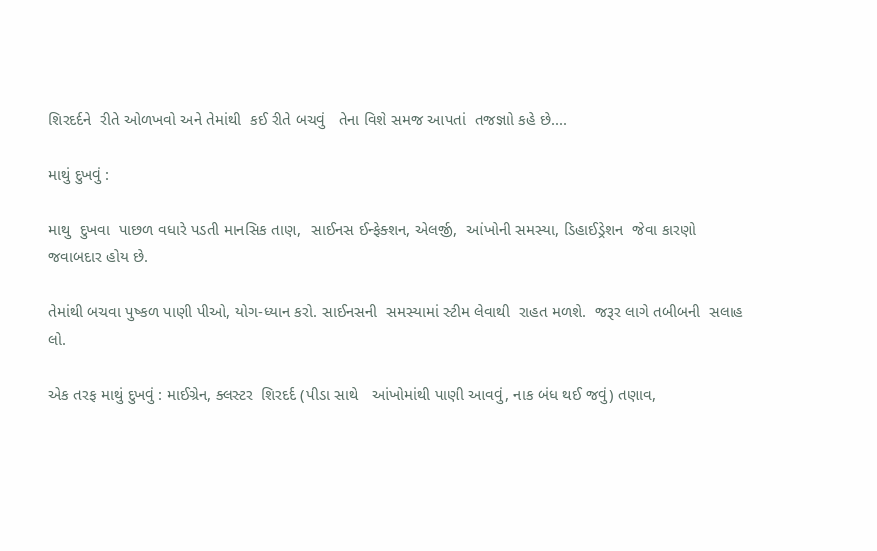શિરદર્દને  રીતે ઓળખવો અને તેમાંથી  કઈ રીતે બચવું   તેના વિશે સમજ આપતાં  તજજ્ઞાો કહે છે....

માથું દુખવું :

માથુ  દુખવા  પાછળ વધારે પડતી માનસિક તાણ,  સાઈનસ ઈન્ફેક્શન, એલર્જી,  આંખોની સમસ્યા, ડિહાઈડ્રેશન  જેવા કારણો જવાબદાર હોય છે.

તેમાંથી બચવા પુષ્કળ પાણી પીઓ, યોગ-ધ્યાન કરો. સાઈનસની  સમસ્યામાં સ્ટીમ લેવાથી  રાહત મળશે.  જરૂર લાગે તબીબની  સલાહ લો.

એક તરફ માથું દુખવું : માઈગ્રેન, ક્લસ્ટર  શિરદર્દ (પીડા સાથે   આંખોમાંથી પાણી આવવું, નાક બંધ થઈ જવું) તણાવ,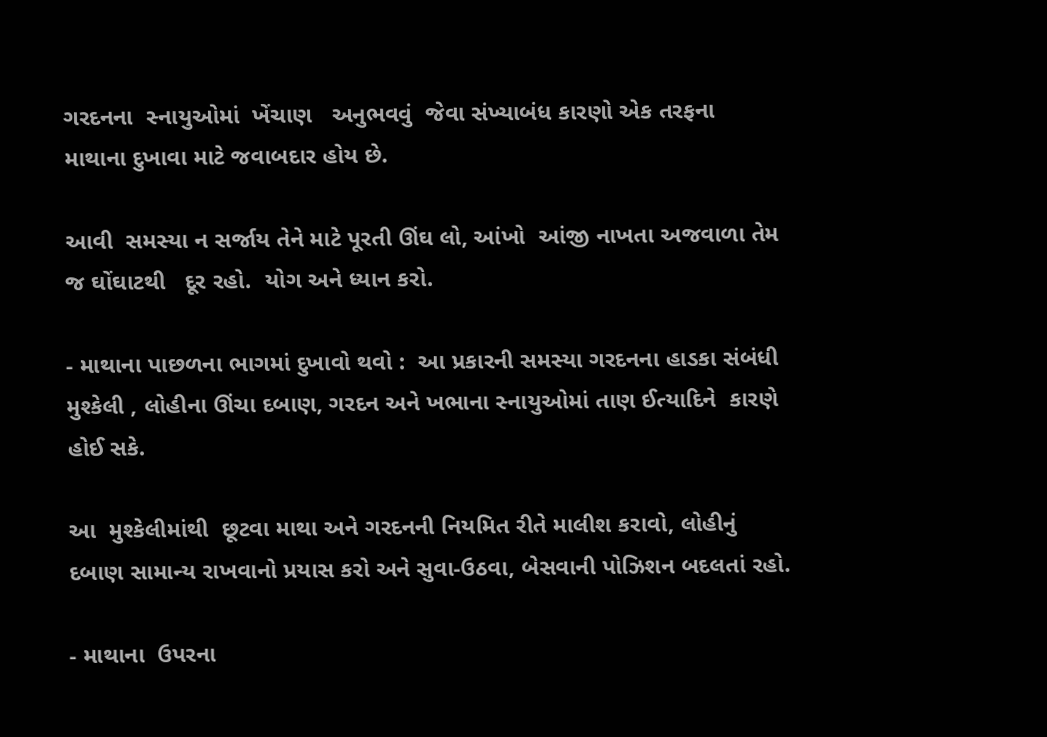ગરદનના  સ્નાયુઓમાં  ખેંચાણ   અનુભવવું  જેવા સંખ્યાબંધ કારણો એક તરફના  માથાના દુખાવા માટે જવાબદાર હોય છે.

આવી  સમસ્યા ન સર્જાય તેને માટે પૂરતી ઊંઘ લો, આંખો  આંજી નાખતા અજવાળા તેમ જ ઘોંઘાટથી   દૂર રહો.  યોગ અને ધ્યાન કરો.

- માથાના પાછળના ભાગમાં દુખાવો થવો :  આ પ્રકારની સમસ્યા ગરદનના હાડકા સંબંધી  મુશ્કેલી , લોહીના ઊંચા દબાણ, ગરદન અને ખભાના સ્નાયુઓમાં તાણ ઈત્યાદિને  કારણે હોઈ સકે.

આ  મુશ્કેલીમાંથી  છૂટવા માથા અને ગરદનની નિયમિત રીતે માલીશ કરાવો, લોહીનું દબાણ સામાન્ય રાખવાનો પ્રયાસ કરો અને સુવા-ઉઠવા, બેસવાની પોઝિશન બદલતાં રહો.

- માથાના  ઉપરના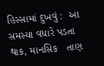હિસ્સામાં દુખવું :  આ   સમસ્યા વધારે પડતા થાક, માનસિક   તાણ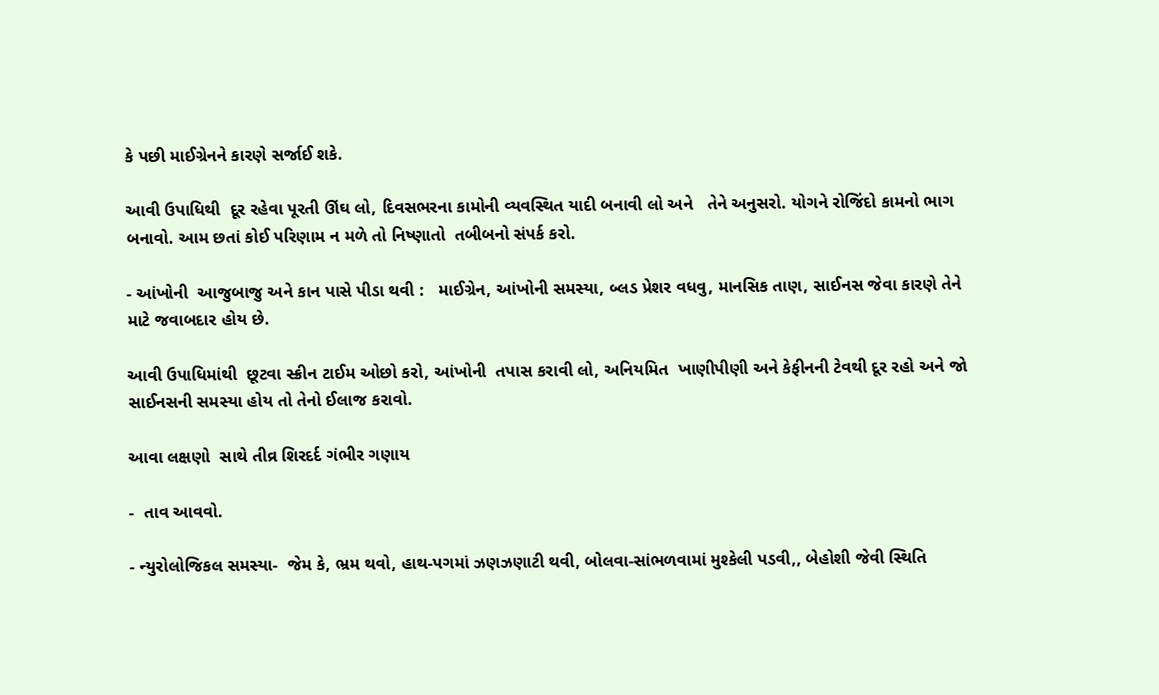કે પછી માઈગ્રેનને કારણે સર્જાઈ શકે.

આવી ઉપાધિથી  દૂર રહેવા પૂરતી ઊંઘ લો, દિવસભરના કામોની વ્યવસ્થિત યાદી બનાવી લો અને   તેને અનુસરો. યોગને રોજિંદો કામનો ભાગ  બનાવો. આમ છતાં કોઈ પરિણામ ન મળે તો નિષ્ણાતો  તબીબનો સંપર્ક કરો.

- આંખોની  આજુબાજુ અને કાન પાસે પીડા થવી :   માઈગ્રેન, આંખોની સમસ્યા, બ્લડ પ્રેશર વધવુ, માનસિક તાણ, સાઈનસ જેવા કારણે તેને માટે જવાબદાર હોય છે.

આવી ઉપાધિમાંથી  છૂટવા સ્ક્રીન ટાઈમ ઓછો કરો, આંખોની  તપાસ કરાવી લો, અનિયમિત  ખાણીપીણી અને કેફીનની ટેવથી દૂર રહો અને જો સાઈનસની સમસ્યા હોય તો તેનો ઈલાજ કરાવો.

આવા લક્ષણો  સાથે તીવ્ર શિરદર્દ ગંભીર ગણાય

-  તાવ આવવો.

- ન્યુરોલોજિકલ સમસ્યા-  જેમ કે, ભ્રમ થવો, હાથ-પગમાં ઝણઝણાટી થવી, બોલવા-સાંભળવામાં મુશ્કેલી પડવી,, બેહોશી જેવી સ્થિતિ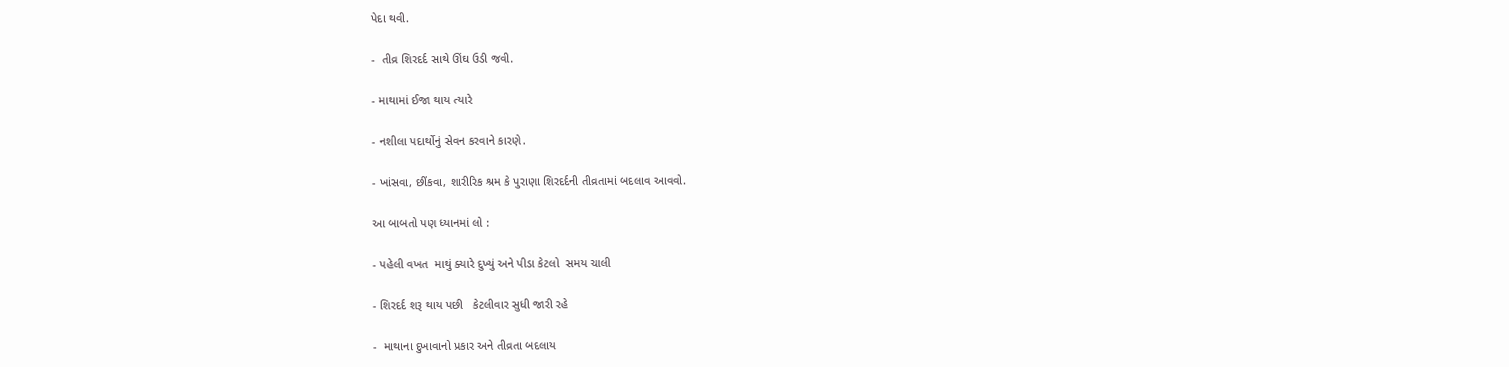પેદા થવી.

-  તીવ્ર શિરદર્દ સાથે ઊંઘ ઉડી જવી.

- માથામાં ઈજા થાય ત્યારે

- નશીલા પદાર્થોનું સેવન કરવાને કારણે.

- ખાંસવા, છીંકવા, શારીરિક શ્રમ કે પુરાણા શિરદર્દની તીવ્રતામાં બદલાવ આવવો.

આ બાબતો પણ ધ્યાનમાં લો :

- પહેલી વખત  માથું ક્યારે દુખ્યું અને પીડા કેટલો  સમય ચાલી

- શિરદર્દ શરૂ થાય પછી   કેટલીવાર સુધી જારી રહે

-  માથાના દુખાવાનો પ્રકાર અને તીવ્રતા બદલાય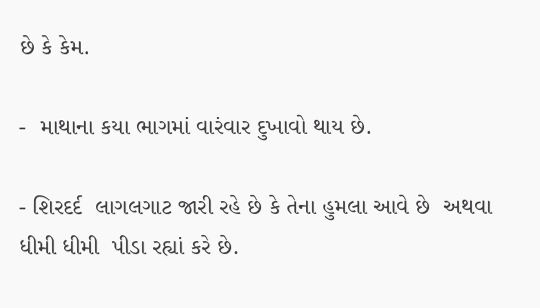છે કે કેમ.

-  માથાના કયા ભાગમાં વારંવાર દુખાવો થાય છે.

- શિરદર્દ  લાગલગાટ જારી રહે છે કે તેના હુમલા આવે છે  અથવા ધીમી ધીમી  પીડા રહ્યાં કરે છે.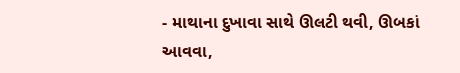- માથાના દુખાવા સાથે ઊલટી થવી, ઊબકાં આવવા,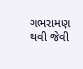ગભરામણ થવી જેવી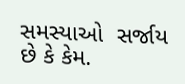સમસ્યાઓ  સર્જાય છે કે કેમ.